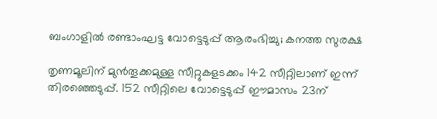ബംഗാളിൽ രണ്ടാംഘട്ട വോട്ടെടുപ്പ് ആരംഭിച്ചു; കനത്ത സുരക്ഷ

തൃണമൂലിന് മുൻതൂക്കമുള്ള സീറ്റുകളടക്കം 142 സീറ്റിലാണ് ഇന്ന് തിരഞ്ഞെടുപ്പ്. 152 സീറ്റിലെ വോട്ടെടുപ്പ് ഈമാസം 23ന്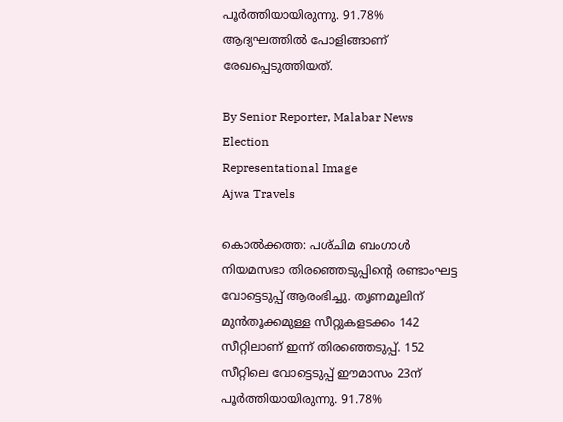പൂർത്തിയായിരുന്നു. 91.78% ആദ്യഘത്തിൽ പോളിങ്ങാണ് രേഖപ്പെടുത്തിയത്.

By Senior Reporter, Malabar News
Election
Representational Image
Ajwa Travels

കൊൽക്കത്ത: പശ്‌ചിമ ബംഗാൾ നിയമസഭാ തിരഞ്ഞെടുപ്പിന്റെ രണ്ടാംഘട്ട വോട്ടെടുപ്പ് ആരംഭിച്ചു. തൃണമൂലിന് മുൻതൂക്കമുള്ള സീറ്റുകളടക്കം 142 സീറ്റിലാണ് ഇന്ന് തിരഞ്ഞെടുപ്പ്. 152 സീറ്റിലെ വോട്ടെടുപ്പ് ഈമാസം 23ന് പൂർത്തിയായിരുന്നു. 91.78%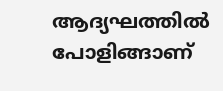ആദ്യഘത്തിൽ പോളിങ്ങാണ്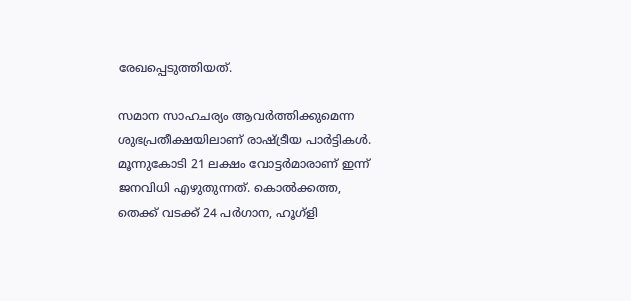രേഖപ്പെടുത്തിയത്.

സമാന സാഹചര്യം ആവർത്തിക്കുമെന്ന ശുഭപ്രതീക്ഷയിലാണ് രാഷ്‌ട്രീയ പാർട്ടികൾ. മൂന്നുകോടി 21 ലക്ഷം വോട്ടർമാരാണ് ഇന്ന് ജനവിധി എഴുതുന്നത്. കൊൽക്കത്ത, തെക്ക് വടക്ക് 24 പർഗാന, ഹൂഗ്ളി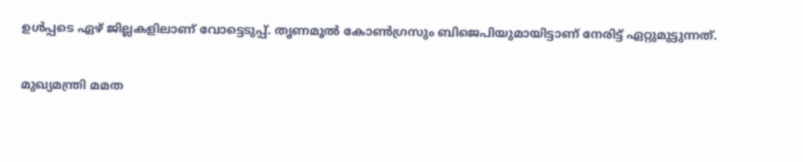ഉൾപ്പടെ ഏഴ് ജില്ലകളിലാണ് വോട്ടെടുപ്പ്. തൃണമൂൽ കോൺഗ്രസും ബിജെപിയുമായിട്ടാണ് നേരിട്ട് ഏറ്റുമുട്ടുന്നത്.

മുഖ്യമന്ത്രി മമത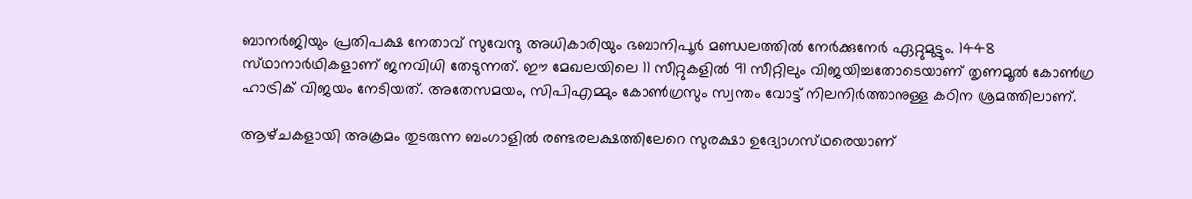ബാനർജിയും പ്രതിപക്ഷ നേതാവ് സുവേന്ദു അധികാരിയും ഭബാനിപൂർ മണ്ഡലത്തിൽ നേർക്കുനേർ ഏറ്റുമുട്ടും. 1448 സ്‌ഥാനാർഥികളാണ് ജനവിധി തേടുന്നത്. ഈ മേഖലയിലെ 11 സീറ്റുകളിൽ 91 സീറ്റിലും വിജയിച്ചതോടെയാണ് തൃണമൂൽ കോൺഗ്ര ഹാട്രിക് വിജയം നേടിയത്. അതേസമയം, സിപിഎമ്മും കോൺഗ്രസും സ്വന്തം വോട്ട് നിലനിർത്താനുള്ള കഠിന ശ്രമത്തിലാണ്.

ആഴ്‌ചകളായി അക്രമം തുടരുന്ന ബംഗാളിൽ രണ്ടരലക്ഷത്തിലേറെ സുരക്ഷാ ഉദ്യോഗസ്‌ഥരെയാണ്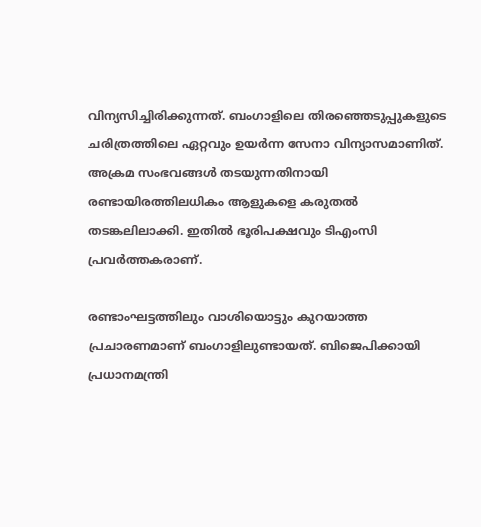വിന്യസിച്ചിരിക്കുന്നത്. ബംഗാളിലെ തിരഞ്ഞെടുപ്പുകളുടെ ചരിത്രത്തിലെ ഏറ്റവും ഉയർന്ന സേനാ വിന്യാസമാണിത്. അക്രമ സംഭവങ്ങൾ തടയുന്നതിനായി രണ്ടായിരത്തിലധികം ആളുകളെ കരുതൽ തടങ്കലിലാക്കി. ഇതിൽ ഭൂരിപക്ഷവും ടിഎംസി പ്രവർത്തകരാണ്.

രണ്ടാംഘട്ടത്തിലും വാശിയൊട്ടും കുറയാത്ത പ്രചാരണമാണ് ബംഗാളിലുണ്ടായത്. ബിജെപിക്കായി പ്രധാനമന്ത്രി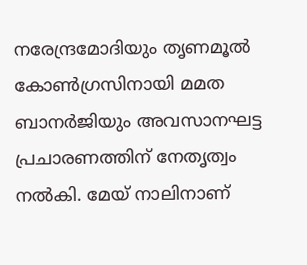നരേന്ദ്രമോദിയും തൃണമൂൽ കോൺഗ്രസിനായി മമത ബാനർജിയും അവസാനഘട്ട പ്രചാരണത്തിന് നേതൃത്വം നൽകി. മേയ് നാലിനാണ്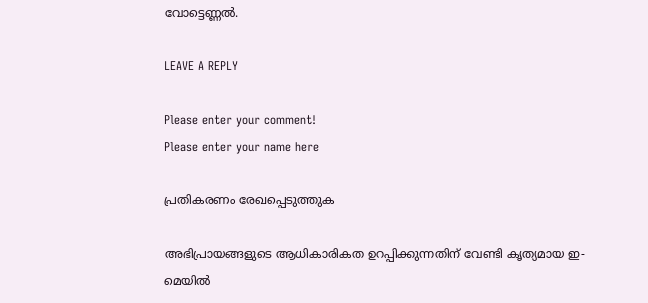വോട്ടെണ്ണൽ.

LEAVE A REPLY

Please enter your comment!
Please enter your name here

പ്രതികരണം രേഖപ്പെടുത്തുക

അഭിപ്രായങ്ങളുടെ ആധികാരികത ഉറപ്പിക്കുന്നതിന് വേണ്ടി കൃത്യമായ ഇ-മെയിൽ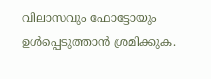വിലാസവും ഫോട്ടോയും ഉൾപ്പെടുത്താൻ ശ്രമിക്കുക.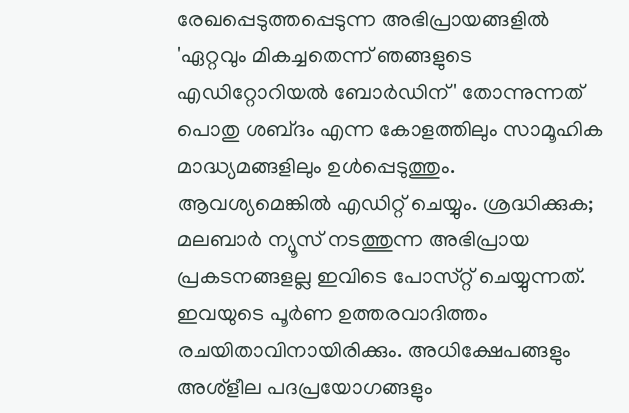രേഖപ്പെടുത്തപ്പെടുന്ന അഭിപ്രായങ്ങളിൽ 'ഏറ്റവും മികച്ചതെന്ന് ഞങ്ങളുടെ എഡിറ്റോറിയൽ ബോർഡിന്' തോന്നുന്നത് പൊതു ശബ്‌ദം എന്ന കോളത്തിലും സാമൂഹിക മാദ്ധ്യമങ്ങളിലും ഉൾപ്പെടുത്തും. ആവശ്യമെങ്കിൽ എഡിറ്റ് ചെയ്യും. ശ്രദ്ധിക്കുക; മലബാർ ന്യൂസ് നടത്തുന്ന അഭിപ്രായ പ്രകടനങ്ങളല്ല ഇവിടെ പോസ്‌റ്റ് ചെയ്യുന്നത്. ഇവയുടെ പൂർണ ഉത്തരവാദിത്തം രചയിതാവിനായിരിക്കും. അധിക്ഷേപങ്ങളും അശ്‌ളീല പദപ്രയോഗങ്ങളും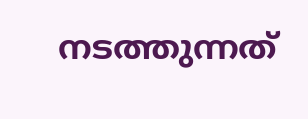നടത്തുന്നത്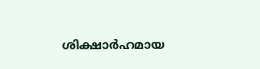ശിക്ഷാർഹമായ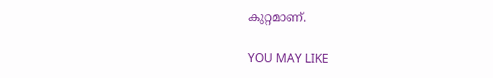കുറ്റമാണ്.

YOU MAY LIKE